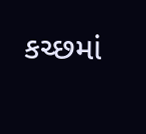કચ્છમાં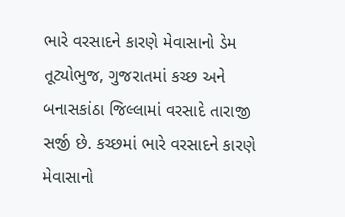ભારે વરસાદને કારણે મેવાસાનો ડેમ તૂટ્યોભુજ, ગુજરાતમાં કચ્છ અને બનાસકાંઠા જિલ્લામાં વરસાદે તારાજી સર્જી છે. કચ્છમાં ભારે વરસાદને કારણે મેવાસાનો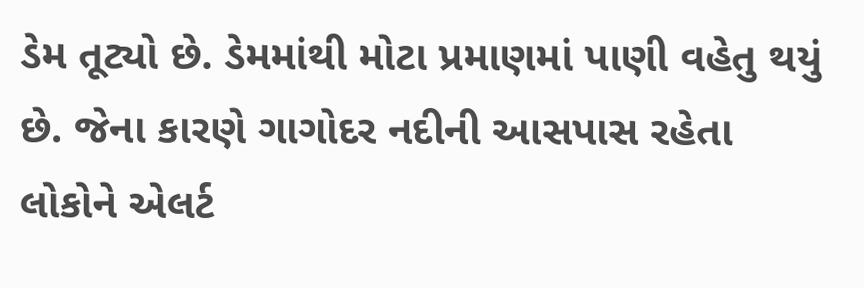ડેમ તૂટ્યો છે. ડેમમાંથી મોટા પ્રમાણમાં પાણી વહેતુ થયું છે. જેના કારણે ગાગોદર નદીની આસપાસ રહેતા લોકોને એલર્ટ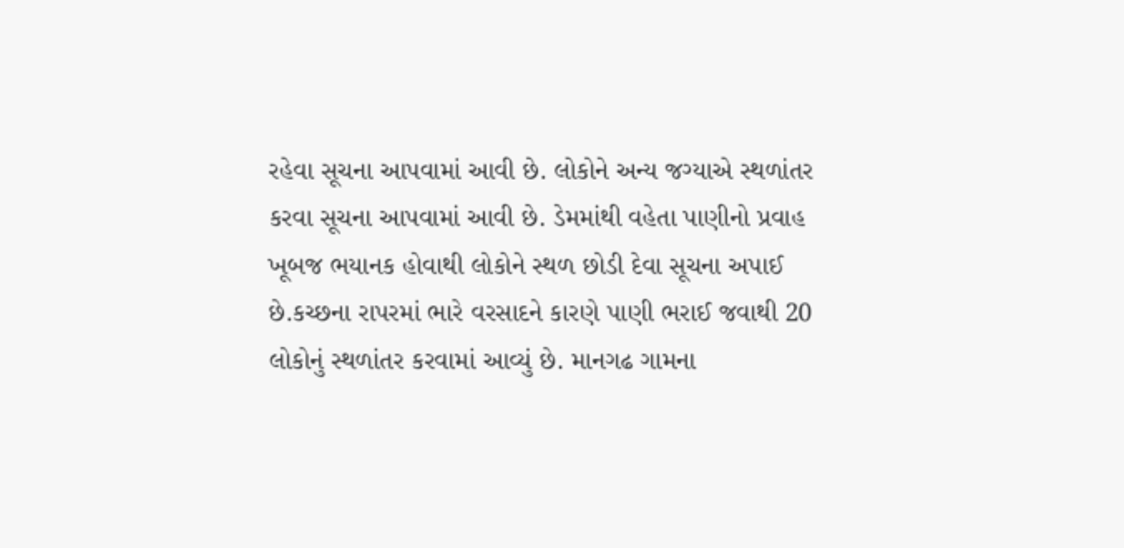રહેવા સૂચના આપવામાં આવી છે. લોકોને અન્ય જગ્યાએ સ્થળાંતર કરવા સૂચના આપવામાં આવી છે. ડેમમાંથી વહેતા પાણીનો પ્રવાહ ખૂબજ ભયાનક હોવાથી લોકોને સ્થળ છોડી દેવા સૂચના અપાઈ છે.કચ્છના રાપરમાં ભારે વરસાદને કારણે પાણી ભરાઈ જવાથી 20 લોકોનું સ્થળાંતર કરવામાં આવ્યું છે. માનગઢ ગામના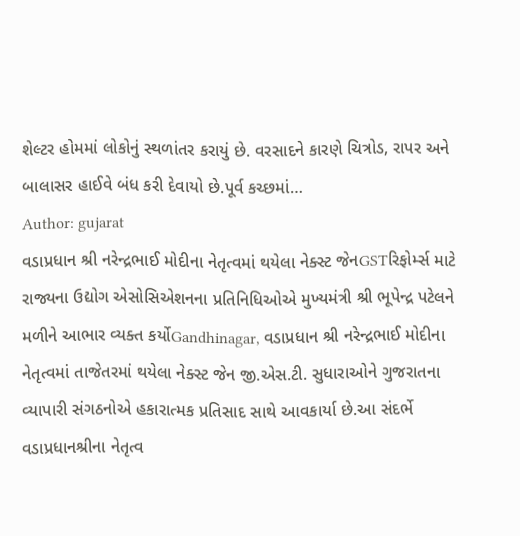શેલ્ટર હોમમાં લોકોનું સ્થળાંતર કરાયું છે. વરસાદને કારણે ચિત્રોડ, રાપર અને બાલાસર હાઈવે બંધ કરી દેવાયો છે.પૂર્વ કચ્છમાં…
Author: gujarat
વડાપ્રધાન શ્રી નરેન્દ્રભાઈ મોદીના નેતૃત્વમાં થયેલા નેક્સ્ટ જેનGSTરિફોર્મ્સ માટે રાજ્યના ઉદ્યોગ એસોસિએશનના પ્રતિનિધિઓએ મુખ્યમંત્રી શ્રી ભૂપેન્દ્ર પટેલને મળીને આભાર વ્યક્ત કર્યોGandhinagar, વડાપ્રધાન શ્રી નરેન્દ્રભાઈ મોદીના નેતૃત્વમાં તાજેતરમાં થયેલા નેક્સ્ટ જેન જી.એસ.ટી. સુધારાઓને ગુજરાતના વ્યાપારી સંગઠનોએ હકારાત્મક પ્રતિસાદ સાથે આવકાર્યા છે.આ સંદર્ભે વડાપ્રધાનશ્રીના નેતૃત્વ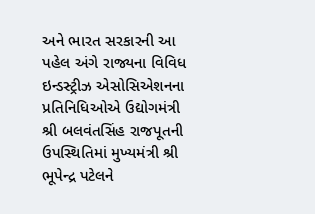અને ભારત સરકારની આ પહેલ અંગે રાજ્યના વિવિધ ઇન્ડસ્ટ્રીઝ એસોસિએશનના પ્રતિનિધિઓએ ઉદ્યોગમંત્રી શ્રી બલવંતસિંહ રાજપૂતની ઉપસ્થિતિમાં મુખ્યમંત્રી શ્રી ભૂપેન્દ્ર પટેલને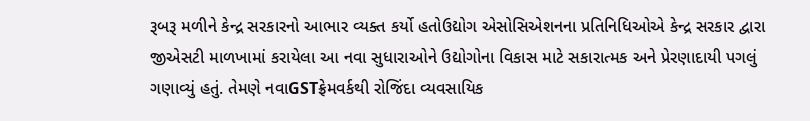રૂબરૂ મળીને કેન્દ્ર સરકારનો આભાર વ્યક્ત કર્યો હતોઉદ્યોગ એસોસિએશનના પ્રતિનિધિઓએ કેન્દ્ર સરકાર દ્વારા જીએસટી માળખામાં કરાયેલા આ નવા સુધારાઓને ઉદ્યોગોના વિકાસ માટે સકારાત્મક અને પ્રેરણાદાયી પગલું ગણાવ્યું હતું. તેમણે નવાGSTફ્રેમવર્કથી રોજિંદા વ્યવસાયિક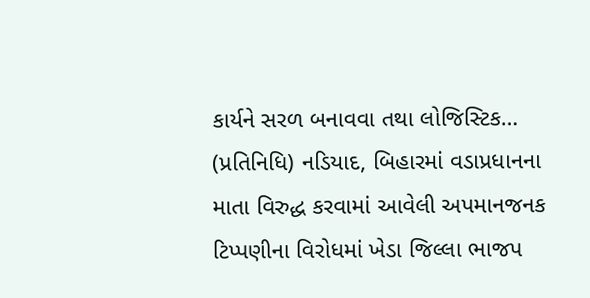કાર્યને સરળ બનાવવા તથા લોજિસ્ટિક…
(પ્રતિનિધિ) નડિયાદ, બિહારમાં વડાપ્રધાનના માતા વિરુદ્ધ કરવામાં આવેલી અપમાનજનક ટિપ્પણીના વિરોધમાં ખેડા જિલ્લા ભાજપ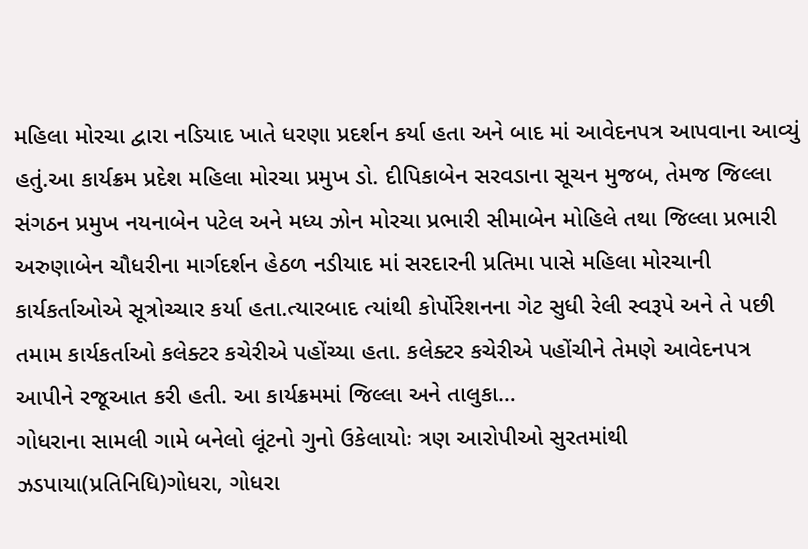મહિલા મોરચા દ્વારા નડિયાદ ખાતે ધરણા પ્રદર્શન કર્યા હતા અને બાદ માં આવેદનપત્ર આપવાના આવ્યું હતું.આ કાર્યક્રમ પ્રદેશ મહિલા મોરચા પ્રમુખ ડો. દીપિકાબેન સરવડાના સૂચન મુજબ, તેમજ જિલ્લા સંગઠન પ્રમુખ નયનાબેન પટેલ અને મધ્ય ઝોન મોરચા પ્રભારી સીમાબેન મોહિલે તથા જિલ્લા પ્રભારી અરુણાબેન ચૌધરીના માર્ગદર્શન હેઠળ નડીયાદ માં સરદારની પ્રતિમા પાસે મહિલા મોરચાની કાર્યકર્તાઓએ સૂત્રોચ્ચાર કર્યા હતા.ત્યારબાદ ત્યાંથી કોર્પોરેશનના ગેટ સુધી રેલી સ્વરૂપે અને તે પછી તમામ કાર્યકર્તાઓ કલેક્ટર કચેરીએ પહોંચ્યા હતા. કલેક્ટર કચેરીએ પહોંચીને તેમણે આવેદનપત્ર આપીને રજૂઆત કરી હતી. આ કાર્યક્રમમાં જિલ્લા અને તાલુકા…
ગોધરાના સામલી ગામે બનેલો લૂંટનો ગુનો ઉકેલાયોઃ ત્રણ આરોપીઓ સુરતમાંથી ઝડપાયા(પ્રતિનિધિ)ગોધરા, ગોધરા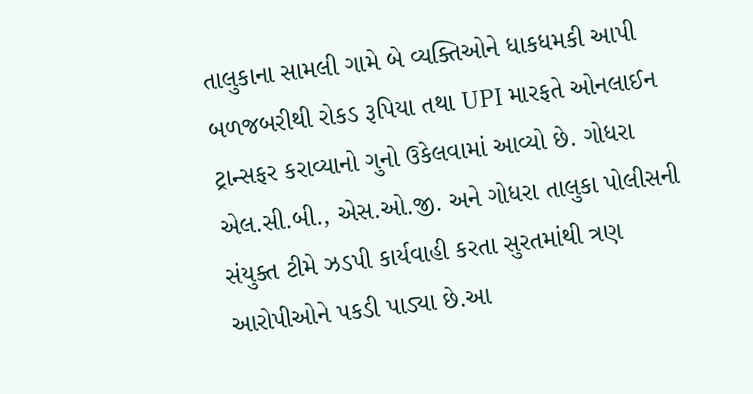તાલુકાના સામલી ગામે બે વ્યક્તિઓને ધાકધમકી આપી બળજબરીથી રોકડ રૂપિયા તથા UPI મારફતે ઓનલાઈન ટ્રાન્સફર કરાવ્યાનો ગુનો ઉકેલવામાં આવ્યો છે. ગોધરા એલ.સી.બી., એસ.ઓ.જી. અને ગોધરા તાલુકા પોલીસની સંયુક્ત ટીમે ઝડપી કાર્યવાહી કરતા સુરતમાંથી ત્રણ આરોપીઓને પકડી પાડ્યા છે.આ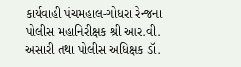કાર્યવાહી પંચમહાલ-ગોધરા રેન્જના પોલીસ મહાનિરીક્ષક શ્રી આર.વી. અસારી તથા પોલીસ અધિક્ષક ડૉ.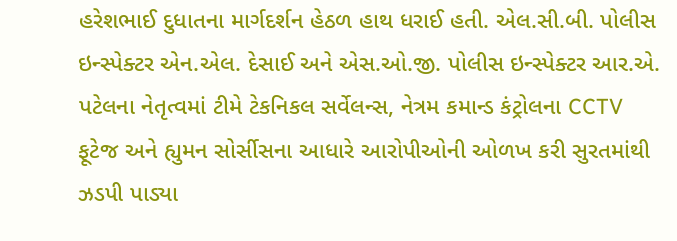હરેશભાઈ દુધાતના માર્ગદર્શન હેઠળ હાથ ધરાઈ હતી. એલ.સી.બી. પોલીસ ઇન્સ્પેક્ટર એન.એલ. દેસાઈ અને એસ.ઓ.જી. પોલીસ ઇન્સ્પેક્ટર આર.એ. પટેલના નેતૃત્વમાં ટીમે ટેકનિકલ સર્વેલન્સ, નેત્રમ કમાન્ડ કંટ્રોલના CCTV ફૂટેજ અને હ્યુમન સોર્સીસના આધારે આરોપીઓની ઓળખ કરી સુરતમાંથી ઝડપી પાડ્યા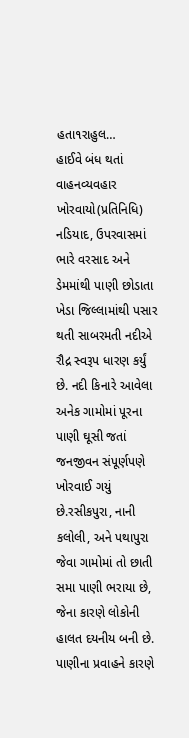હતા૧રાહુલ…
હાઈવે બંધ થતાં વાહનવ્યવહાર ખોરવાયો(પ્રતિનિધિ) નડિયાદ, ઉપરવાસમાં ભારે વરસાદ અને ડેમમાંથી પાણી છોડાતા ખેડા જિલ્લામાંથી પસાર થતી સાબરમતી નદીએ રૌદ્ર સ્વરૂપ ધારણ કર્યું છે. નદી કિનારે આવેલા અનેક ગામોમાં પૂરના પાણી ઘૂસી જતાં જનજીવન સંપૂર્ણપણે ખોરવાઈ ગયું છે.રસીકપુરા, નાની કલોલી, અને પથાપુરા જેવા ગામોમાં તો છાતી સમા પાણી ભરાયા છે, જેના કારણે લોકોની હાલત દયનીય બની છે. પાણીના પ્રવાહને કારણે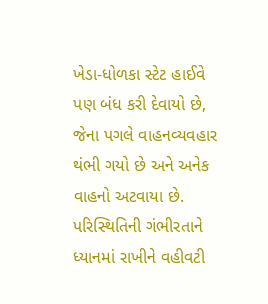ખેડા-ધોળકા સ્ટેટ હાઈવે પણ બંધ કરી દેવાયો છે, જેના પગલે વાહનવ્યવહાર થંભી ગયો છે અને અનેક વાહનો અટવાયા છે. પરિસ્થિતિની ગંભીરતાને ધ્યાનમાં રાખીને વહીવટી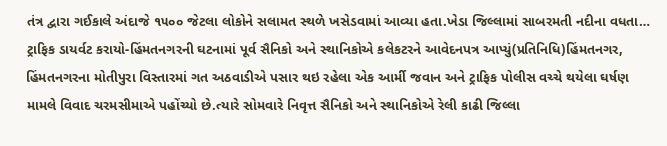તંત્ર દ્વારા ગઈકાલે અંદાજે ૧૫૦૦ જેટલા લોકોને સલામત સ્થળે ખસેડવામાં આવ્યા હતા.ખેડા જિલ્લામાં સાબરમતી નદીના વધતા…
ટ્રાફિક ડાયર્વટ કરાયો-હિંમતનગરની ઘટનામાં પૂર્વ સૈનિકો અને સ્થાનિકોએ કલેકટરને આવેદનપત્ર આપ્યું(પ્રતિનિધિ)હિંમતનગર, હિંમતનગરના મોતીપુરા વિસ્તારમાં ગત અઠવાડીએ પસાર થઇ રહેલા એક આર્મી જવાન અને ટ્રાફિક પોલીસ વચ્ચે થયેલા ઘર્ષણ મામલે વિવાદ ચરમસીમાએ પહોંચ્યો છે.ત્યારે સોમવારે નિવૃત્ત સૈનિકો અને સ્થાનિકોએ રેલી કાઢી જિલ્લા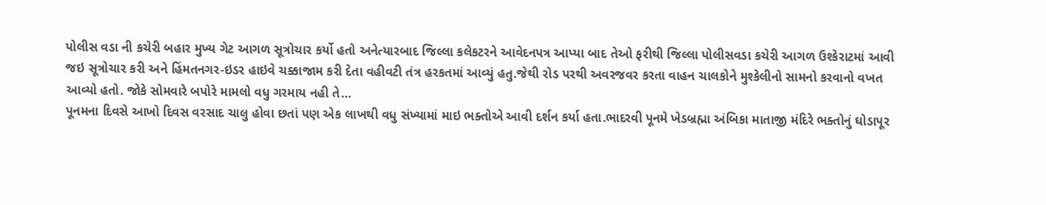પોલીસ વડા ની કચેરી બહાર મુખ્ય ગેટ આગળ સૂત્રોચાર કર્યો હતો અનેત્યારબાદ જિલ્લા કલેકટરને આવેદનપત્ર આપ્યા બાદ તેઓ ફરીથી જિલ્લા પોલીસવડા કચેરી આગળ ઉશ્કેરાટમાં આવી જઇ સૂત્રોચાર કરી અને હિંમતનગર-ઇડર હાઇવે ચક્કાજામ કરી દેતા વહીવટી તંત્ર હરકતમાં આવ્યું હતુ.જેથી રોડ પરથી અવરજવર કરતા વાહન ચાલકોને મુશ્કેલીનો સામનો કરવાનો વખત આવ્યો હતો. જોકે સોમવારે બપોરે મામલો વધુ ગરમાય નહી તે…
પૂનમના દિવસે આખો દિવસ વરસાદ ચાલુ હોવા છતાં પણ એક લાખથી વધુ સંખ્યામાં માઇ ભક્તોએ આવી દર્શન કર્યા હતા.ભાદરવી પૂનમે ખેડબ્રહ્મા અંબિકા માતાજી મંદિરે ભક્તોનું ઘોડાપૂર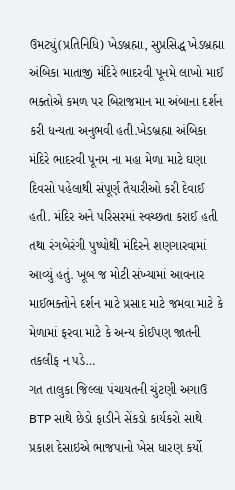ઉમટ્યું(પ્રતિનિધિ) ખેડબ્રહ્મા, સુપ્રસિદ્ધ ખેડબ્રહ્મા અંબિકા માતાજી મંદિરે ભાદરવી પૂનમે લાખો માઈ ભક્તોએ કમળ પર બિરાજમાન મા અંબાના દર્શન કરી ધન્યતા અનુભવી હતી.ખેડબ્રહ્મા અંબિકા મંદિરે ભાદરવી પૂનમ ના મહા મેળા માટે ઘણા દિવસો પહેલાથી સંપૂર્ણ તૈયારીઓ કરી દેવાઈ હતી. મંદિર અને પરિસરમાં સ્વચ્છતા કરાઈ હતી તથા રંગબેરંગી પુષ્પોથી મંદિરને શણગારવામાં આવ્યું હતું. ખૂબ જ મોટી સંખ્યામાં આવનાર માઈભક્તોને દર્શન માટે પ્રસાદ માટે જમવા માટે કે મેળામાં ફરવા માટે કે અન્ય કોઈપણ જાતની તકલીફ ન પડે…
ગત તાલુકા જિલ્લા પંચાયતની ચુંટણી અગાઉ BTP સાથે છેડો ફાડીને સેંકડો કાર્યકરો સાથે પ્રકાશ દેસાઇએ ભાજપાનો ખેસ ધારણ કર્યો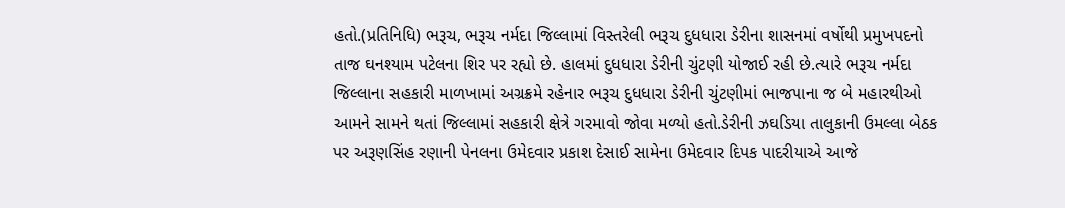હતો.(પ્રતિનિધિ) ભરૂચ, ભરૂચ નર્મદા જિલ્લામાં વિસ્તરેલી ભરૂચ દુધધારા ડેરીના શાસનમાં વર્ષોથી પ્રમુખપદનો તાજ ઘનશ્યામ પટેલના શિર પર રહ્યો છે. હાલમાં દુધધારા ડેરીની ચુંટણી યોજાઈ રહી છે.ત્યારે ભરૂચ નર્મદા જિલ્લાના સહકારી માળખામાં અગ્રક્રમે રહેનાર ભરૂચ દુધધારા ડેરીની ચુંટણીમાં ભાજપાના જ બે મહારથીઓ આમને સામને થતાં જિલ્લામાં સહકારી ક્ષેત્રે ગરમાવો જોવા મળ્યો હતો.ડેરીની ઝઘડિયા તાલુકાની ઉમલ્લા બેઠક પર અરૂણસિંહ રણાની પેનલના ઉમેદવાર પ્રકાશ દેસાઈ સામેના ઉમેદવાર દિપક પાદરીયાએ આજે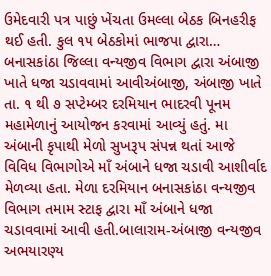ઉમેદવારી પત્ર પાછું ખેંચતા ઉમલ્લા બેઠક બિનહરીફ થઈ હતી. કુલ ૧૫ બેઠકોમાં ભાજપા દ્વારા…
બનાસકાંઠા જિલ્લા વન્યજીવ વિભાગ દ્વારા અંબાજી ખાતે ધજા ચડાવવામાં આવીઅંબાજી, અંબાજી ખાતે તા. ૧ થી ૭ સપ્ટેમ્બર દરમિયાન ભાદરવી પૂનમ મહામેળાનું આયોજન કરવામાં આવ્યું હતું. મા અંબાની કૃપાથી મેળો સુખરૂપ સંપન્ન થતાં આજે વિવિધ વિભાગોએ માઁ અંબાને ધજા ચડાવી આશીર્વાદ મેળવ્યા હતા. મેળા દરમિયાન બનાસકાંઠા વન્યજીવ વિભાગ તમામ સ્ટાફ દ્વારા માઁ અંબાને ધજા ચડાવવામાં આવી હતી.બાલારામ-અંબાજી વન્યજીવ અભયારણ્ય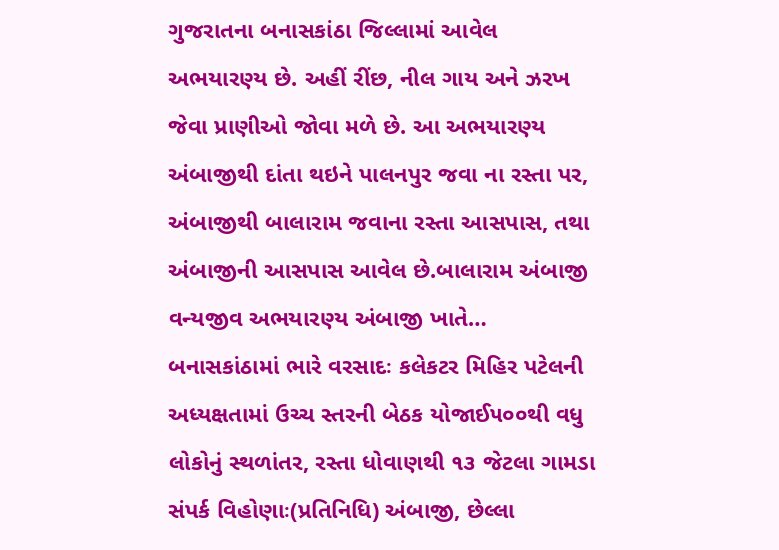ગુજરાતના બનાસકાંઠા જિલ્લામાં આવેલ અભયારણ્ય છે. અહીં રીંછ, નીલ ગાય અને ઝરખ જેવા પ્રાણીઓ જોવા મળે છે. આ અભયારણ્ય અંબાજીથી દાંતા થઇને પાલનપુર જવા ના રસ્તા પર, અંબાજીથી બાલારામ જવાના રસ્તા આસપાસ, તથા અંબાજીની આસપાસ આવેલ છે.બાલારામ અંબાજી વન્યજીવ અભયારણ્ય અંબાજી ખાતે…
બનાસકાંઠામાં ભારે વરસાદઃ કલેકટર મિહિર પટેલની અધ્યક્ષતામાં ઉચ્ચ સ્તરની બેઠક યોજાઈ૫૦૦થી વધુ લોકોનું સ્થળાંતર, રસ્તા ધોવાણથી ૧૩ જેટલા ગામડા સંપર્ક વિહોણાઃ(પ્રતિનિધિ) અંબાજી, છેલ્લા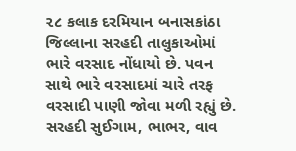૨૮ કલાક દરમિયાન બનાસકાંઠા જિલ્લાના સરહદી તાલુકાઓમાં ભારે વરસાદ નોંધાયો છે. પવન સાથે ભારે વરસાદમાં ચારે તરફ વરસાદી પાણી જોવા મળી રહ્યું છે. સરહદી સુઈગામ, ભાભર, વાવ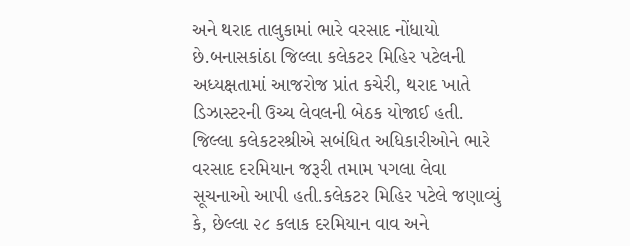અને થરાદ તાલુકામાં ભારે વરસાદ નોંધાયો છે.બનાસકાંઠા જિલ્લા કલેકટર મિહિર પટેલની અધ્યક્ષતામાં આજરોજ પ્રાંત કચેરી, થરાદ ખાતે ડિઝાસ્ટરની ઉચ્ચ લેવલની બેઠક યોજાઈ હતી. જિલ્લા કલેકટરશ્રીએ સબંધિત અધિકારીઓને ભારે વરસાદ દરમિયાન જરૂરી તમામ પગલા લેવા સૂચનાઓ આપી હતી.કલેકટર મિહિર પટેલે જણાવ્યું કે, છેલ્લા ૨૮ કલાક દરમિયાન વાવ અને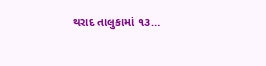થરાદ તાલુકામાં ૧૩…